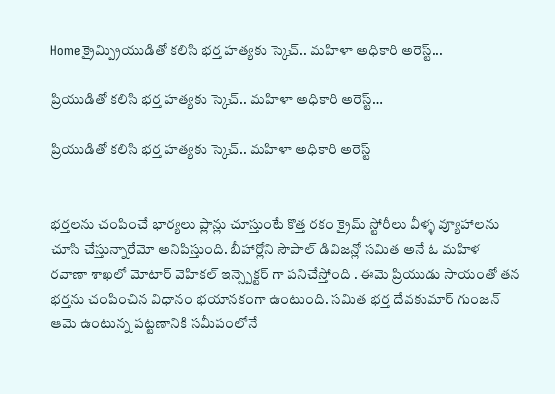Homeక్రైమ్ప్రియుడితో కలిసి భర్త హత్యకు స్కెచ్.. మహిళా అధికారి అరెస్ట్...

ప్రియుడితో కలిసి భర్త హత్యకు స్కెచ్.. మహిళా అధికారి అరెస్ట్…

ప్రియుడితో కలిసి భర్త హత్యకు స్కెచ్.. మహిళా అధికారి అరెస్ట్


భర్తలను చంపించే భార్యలు ప్లాన్లు చూస్తుంటే కొత్త రకం క్రైమ్ స్టోరీలు వీళ్ళ వ్యూహాలను చూసి చేస్తున్నారేమో అనిపిస్తుంది. బీహార్లోని సౌపాల్ డివిజన్లో సమిత అనే ఓ మహిళ రవాణా శాఖలో మోటార్ వెహికల్ ఇన్స్పెక్టర్ గా పనిచేస్తోంది . ఈమె ప్రియుడు సాయంతో తన భర్తను చంపించిన విధానం భయానకంగా ఉంటుంది. సమిత భర్త దేవకుమార్ గుంజన్ ఆమె ఉంటున్న పట్టణానికి సమీపంలోనే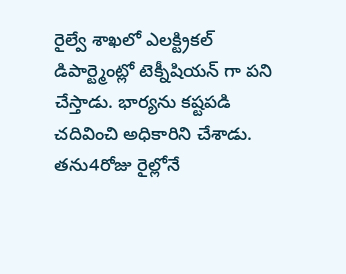రైల్వే శాఖలో ఎలక్ట్రికల్ డిపార్ట్మెంట్లో టెక్నీషియన్ గా పని చేస్తాడు. భార్యను కష్టపడి చదివించి అధికారిని చేశాడు. తను4రోజు రైల్లోనే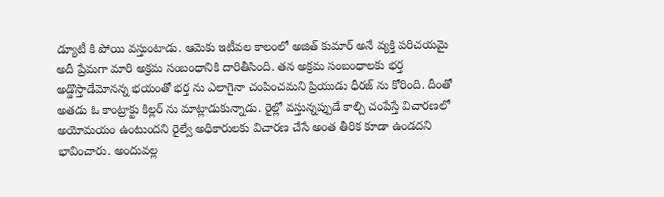డ్యూటీ కి పోయి వస్తుంటాడు. ఆమెకు ఇటీవల కాలంలో అజిత్ కుమార్ అనే వ్యక్తి పరిచయమై అదీ ప్రేమగా మారి అక్రమ సంబంధానికి దారితీసింది. తన అక్రమ సంబంధాలకు భర్త అడ్డొస్తాడేమోనన్న భయంతో భర్త ను ఎలాగైనా చంపించమని ప్రియుడు ధీరజ్ ను కోరింది. దీంతో అతడు ఓ కాంట్రాక్టు కిల్లర్ ను మాట్లాడుకున్నాడు. రైల్లో వస్తున్నప్పుడే కాల్చి చంపేస్తే విచారణలో అయోమయం ఉంటుందని రైల్వే అధికారులకు విచారణ చేసే అంత తీరిక కూడా ఉండదని భావించారు. అందువల్ల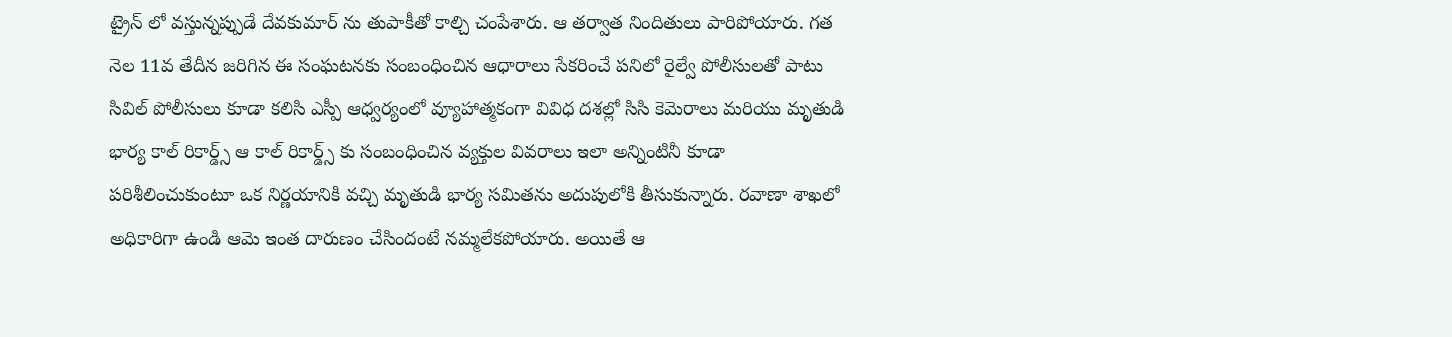ట్రైన్ లో వస్తున్నప్పుడే దేవకుమార్ ను తుపాకీతో కాల్చి చంపేశారు. ఆ తర్వాత నిందితులు పారిపోయారు. గత నెల 11వ తేదీన జరిగిన ఈ సంఘటనకు సంబంధించిన ఆధారాలు సేకరించే పనిలో రైల్వే పోలీసులతో పాటు సివిల్ పోలీసులు కూడా కలిసి ఎస్పీ ఆధ్వర్యంలో వ్యూహాత్మకంగా వివిధ దశల్లో సిసి కెమెరాలు మరియు మృతుడి భార్య కాల్ రికార్డ్స్ ఆ కాల్ రికార్డ్స్ కు సంబంధించిన వ్యక్తుల వివరాలు ఇలా అన్నింటినీ కూడా పరిశీలించుకుంటూ ఒక నిర్ణయానికి వచ్చి మృతుడి భార్య సమితను అదుపులోకి తీసుకున్నారు. రవాణా శాఖలో అధికారిగా ఉండి ఆమె ఇంత దారుణం చేసిందంటే నమ్మలేకపోయారు. అయితే ఆ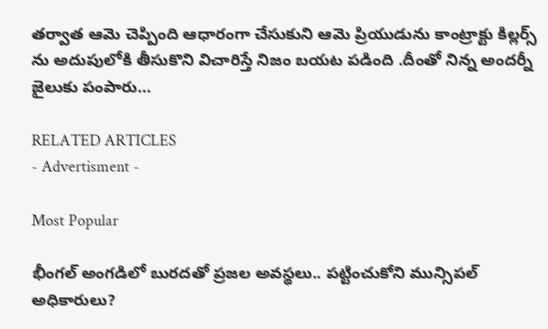తర్వాత ఆమె చెప్పింది ఆధారంగా చేసుకుని ఆమె ప్రియుడును కాంట్రాక్టు కిల్లర్స్ ను అదుపులోకి తీసుకొని విచారిస్తే నిజం బయట పడింది .దీంతో నిన్న అందర్నీ జైలుకు పంపారు…

RELATED ARTICLES
- Advertisment -

Most Popular

భీంగల్ అంగడిలో బురదతో ప్రజల అవస్థలు.. పట్టించుకోని మున్సిపల్ అధికారులు?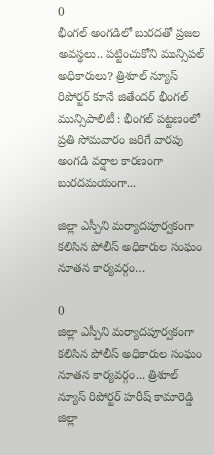0
భీంగల్ అంగడిలో బురదతో ప్రజల అవస్థలు.. పట్టించుకోని మున్సిపల్ అధికారులు? త్రిశూల్ న్యూస్ రిపోర్టర్ కూనే జితేందర్ భీంగల్ మున్సిపాలిటీ : భీంగల్ పట్టణంలో ప్రతి సోమవారం జరిగే వారపు అంగడి వర్షాల కారణంగా బురదమయంగా...

జిల్లా ఎస్పీని మర్యాదపూర్వకంగా కలిసిన పోలీస్ అధికారుల సంఘం నూతన కార్యవర్గం…

0
జిల్లా ఎస్పీని మర్యాదపూర్వకంగా కలిసిన పోలీస్ అధికారుల సంఘం నూతన కార్యవర్గం... త్రిశూల్ న్యూస్ రిపోర్టర్ హరీష్ కామారెడ్డి జిల్లా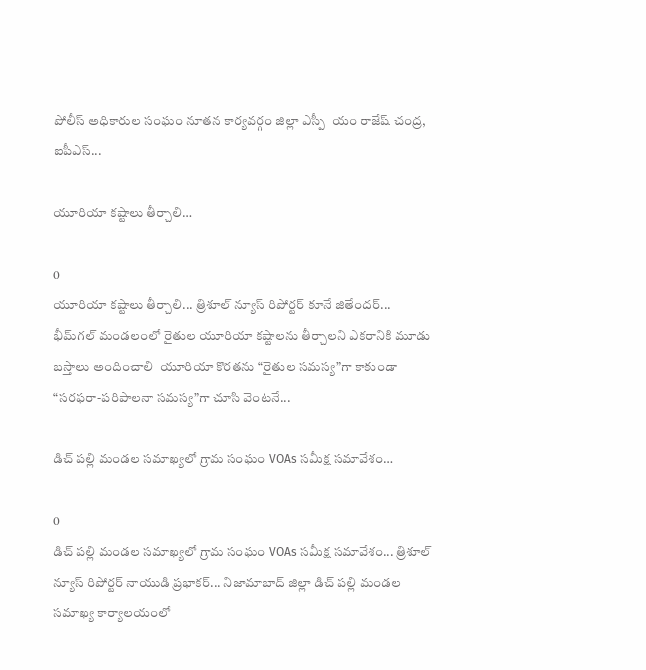పోలీస్ అధికారుల సంఘం నూతన కార్యవర్గం జిల్లా ఎస్పీ  యం రాజేష్ చంద్ర, ఐపీఎస్...

యూరియా కష్టాలు తీర్చాలి…

0
యూరియా కష్టాలు తీర్చాలి... త్రిశూల్ న్యూస్ రిపోర్టర్ కూనే జితేందర్... భీమ్‌గల్ మండలంలో రైతుల యూరియా కష్టాలను తీర్చాలని ఎకరానికి మూడు బస్తాలు అందించాలి  యూరియా కొరతను “రైతుల సమస్య”గా కాకుండా “సరఫరా-పరిపాలనా సమస్య”గా చూసి వెంటనే...

డిచ్ పల్లి మండల సమాఖ్యలో గ్రామ సంఘం VOAs సమీక్ష సమావేశం…

0
డిచ్ పల్లి మండల సమాఖ్యలో గ్రామ సంఘం VOAs సమీక్ష సమావేశం... త్రిశూల్ న్యూస్ రిపోర్టర్ నాయుడి ప్రభాకర్... నిజామాబాద్ జిల్లా డిచ్ పల్లి మండల సమాఖ్య కార్యాలయంలో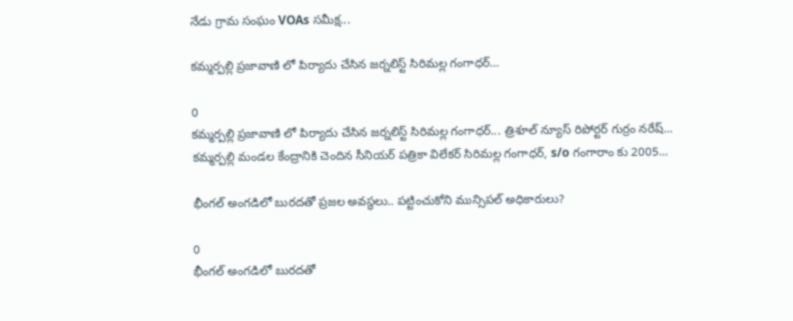నేడు గ్రామ సంఘం VOAs సమీక్ష...

కమ్మర్పల్లి ప్రజావాణి లో పిర్యాదు చేసిన జర్నలిస్ట్ సిరిమల్ల గంగాధర్…

0
కమ్మర్పల్లి ప్రజావాణి లో పిర్యాదు చేసిన జర్నలిస్ట్ సిరిమల్ల గంగాధర్... త్రిశూల్ న్యూస్ రిపోర్టర్ గుర్రం నరేష్... కమ్మర్పల్లి మండల కేంద్రానికి చెందిన సీనియర్ పత్రికా విలేకర్ సిరిమల్ల గంగాధర్, s/o గంగారాం కు 2005...

భీంగల్ అంగడిలో బురదతో ప్రజల అవస్థలు.. పట్టించుకోని మున్సిపల్ అధికారులు?

0
భీంగల్ అంగడిలో బురదతో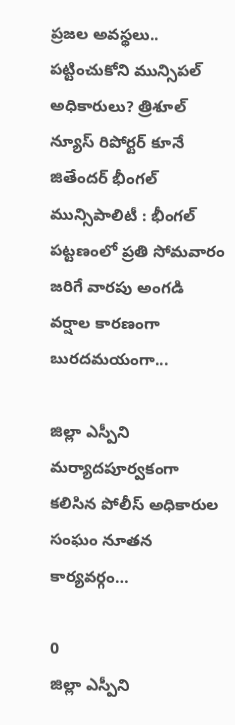ప్రజల అవస్థలు.. పట్టించుకోని మున్సిపల్ అధికారులు? త్రిశూల్ న్యూస్ రిపోర్టర్ కూనే జితేందర్ భీంగల్ మున్సిపాలిటీ : భీంగల్ పట్టణంలో ప్రతి సోమవారం జరిగే వారపు అంగడి వర్షాల కారణంగా బురదమయంగా...

జిల్లా ఎస్పీని మర్యాదపూర్వకంగా కలిసిన పోలీస్ అధికారుల సంఘం నూతన కార్యవర్గం…

0
జిల్లా ఎస్పీని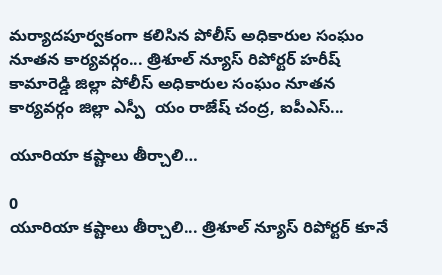మర్యాదపూర్వకంగా కలిసిన పోలీస్ అధికారుల సంఘం నూతన కార్యవర్గం... త్రిశూల్ న్యూస్ రిపోర్టర్ హరీష్ కామారెడ్డి జిల్లా పోలీస్ అధికారుల సంఘం నూతన కార్యవర్గం జిల్లా ఎస్పీ  యం రాజేష్ చంద్ర, ఐపీఎస్...

యూరియా కష్టాలు తీర్చాలి…

0
యూరియా కష్టాలు తీర్చాలి... త్రిశూల్ న్యూస్ రిపోర్టర్ కూనే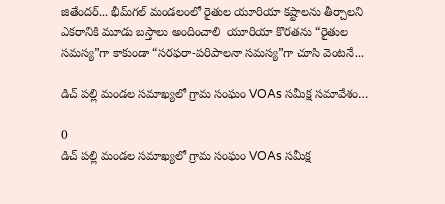జితేందర్... భీమ్‌గల్ మండలంలో రైతుల యూరియా కష్టాలను తీర్చాలని ఎకరానికి మూడు బస్తాలు అందించాలి  యూరియా కొరతను “రైతుల సమస్య”గా కాకుండా “సరఫరా-పరిపాలనా సమస్య”గా చూసి వెంటనే...

డిచ్ పల్లి మండల సమాఖ్యలో గ్రామ సంఘం VOAs సమీక్ష సమావేశం…

0
డిచ్ పల్లి మండల సమాఖ్యలో గ్రామ సంఘం VOAs సమీక్ష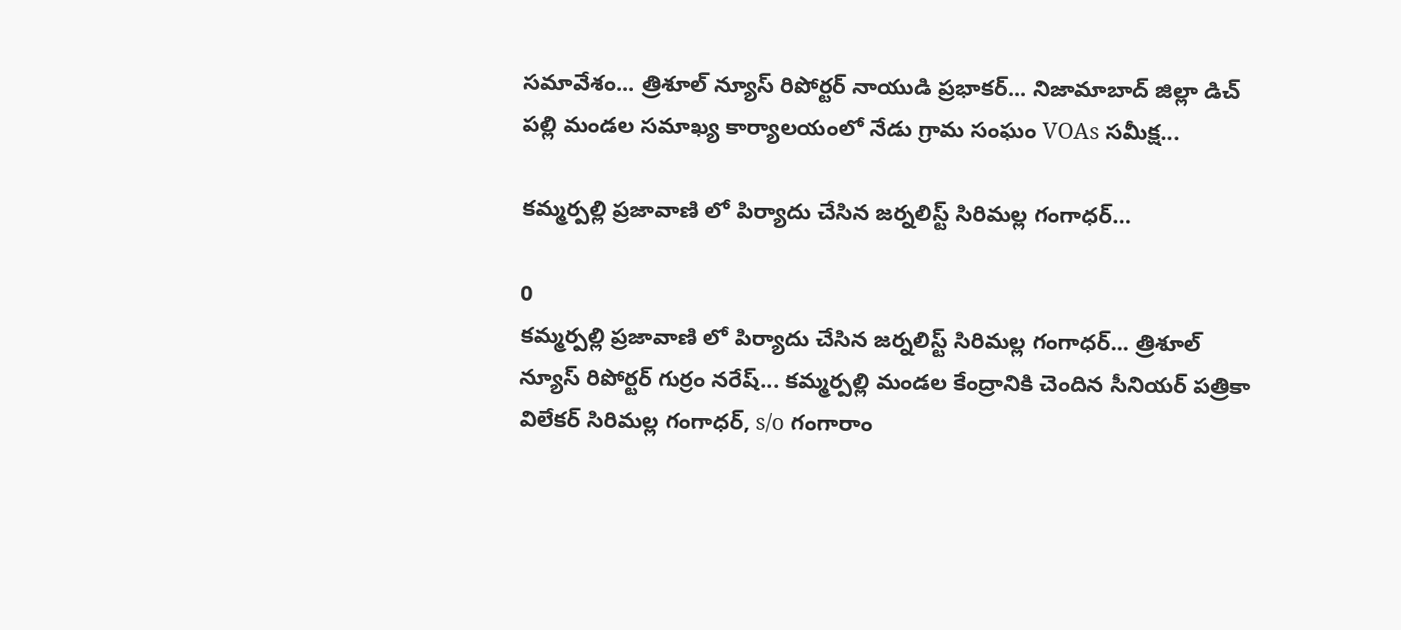సమావేశం... త్రిశూల్ న్యూస్ రిపోర్టర్ నాయుడి ప్రభాకర్... నిజామాబాద్ జిల్లా డిచ్ పల్లి మండల సమాఖ్య కార్యాలయంలో నేడు గ్రామ సంఘం VOAs సమీక్ష...

కమ్మర్పల్లి ప్రజావాణి లో పిర్యాదు చేసిన జర్నలిస్ట్ సిరిమల్ల గంగాధర్…

0
కమ్మర్పల్లి ప్రజావాణి లో పిర్యాదు చేసిన జర్నలిస్ట్ సిరిమల్ల గంగాధర్... త్రిశూల్ న్యూస్ రిపోర్టర్ గుర్రం నరేష్... కమ్మర్పల్లి మండల కేంద్రానికి చెందిన సీనియర్ పత్రికా విలేకర్ సిరిమల్ల గంగాధర్, s/o గంగారాం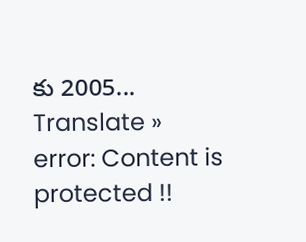కు 2005...
Translate »
error: Content is protected !!